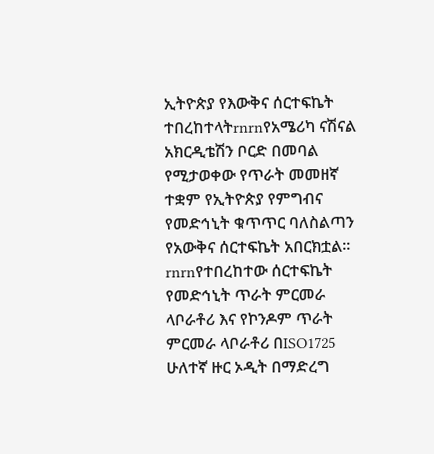ኢትዮጵያ የእውቅና ሰርተፍኬት ተበረከተላትrnrnየአሜሪካ ናሽናል አክርዲቴሽን ቦርድ በመባል የሚታወቀው የጥራት መመዘኛ ተቋም የኢትዮጵያ የምግብና የመድኅኒት ቁጥጥር ባለስልጣን የአውቅና ሰርተፍኬት አበርክቷል፡፡rnrnየተበረከተው ሰርተፍኬት የመድኅኒት ጥራት ምርመራ ላቦራቶሪ እና የኮንዶም ጥራት ምርመራ ላቦራቶሪ በISO1725 ሁለተኛ ዙር ኦዲት በማድረግ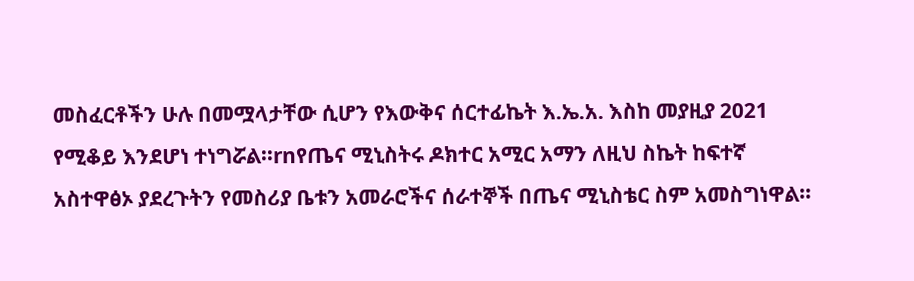መስፈርቶችን ሁሉ በመሟላታቸው ሲሆን የእውቅና ሰርተፊኬት እ.ኤ.አ. እስከ መያዚያ 2021 የሚቆይ እንደሆነ ተነግሯል፡፡rnየጤና ሚኒስትሩ ዶክተር አሚር አማን ለዚህ ስኬት ከፍተኛ አስተዋፅኦ ያደረጉትን የመስሪያ ቤቱን አመራሮችና ሰራተኞች በጤና ሚኒስቴር ስም አመስግነዋል፡፡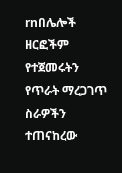rnበሌሎች ዘርፎችም የተጀመሩትን የጥራት ማረጋገጥ ስራዎችን ተጠናከረው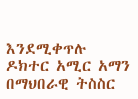እንደሚቀጥሉ ዶክተር አሚር አማን በማህበራዊ ትስስር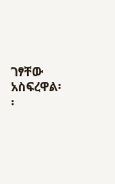ገፃቸው አስፍረዋል፡፡